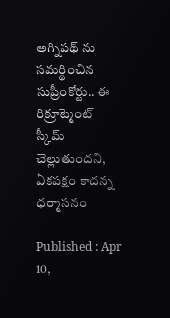అగ్నిపథ్ ను సమర్థించిన సుప్రీంకోర్టు.. ఈ రిక్రూట్మెంట్ స్కీమ్ చెల్లుతుందని, ఏకపక్షం కాదన్న ధర్మాసనం

Published : Apr 10,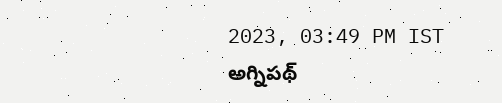2023, 03:49 PM IST
అగ్నిపథ్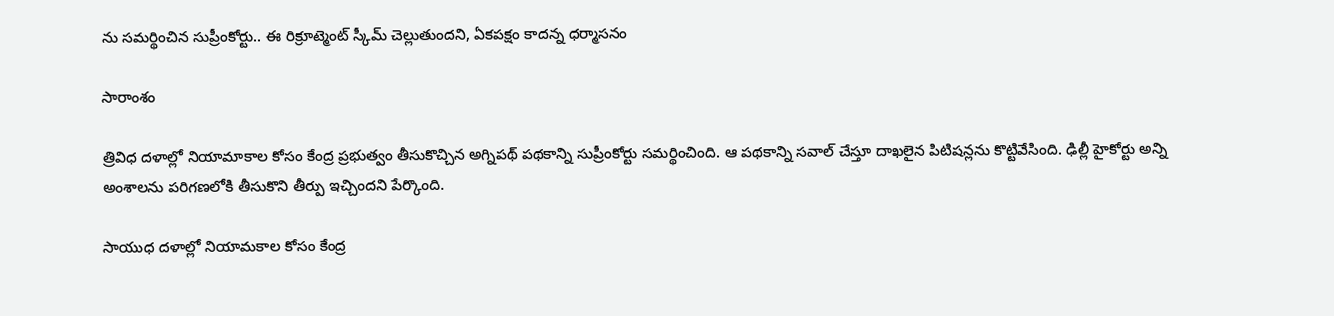ను సమర్థించిన సుప్రీంకోర్టు.. ఈ రిక్రూట్మెంట్ స్కీమ్ చెల్లుతుందని, ఏకపక్షం కాదన్న ధర్మాసనం

సారాంశం

త్రివిధ దళాల్లో నియామాకాల కోసం కేంద్ర ప్రభుత్వం తీసుకొచ్చిన అగ్నిపథ్ పథకాన్ని సుప్రీంకోర్టు సమర్థించింది. ఆ పథకాన్ని సవాల్ చేస్తూ దాఖలైన పిటిషన్లను కొట్టివేసింది. ఢిల్లీ హైకోర్టు అన్ని అంశాలను పరిగణలోకి తీసుకొని తీర్పు ఇచ్చిందని పేర్కొంది.

సాయుధ దళాల్లో నియామకాల కోసం కేంద్ర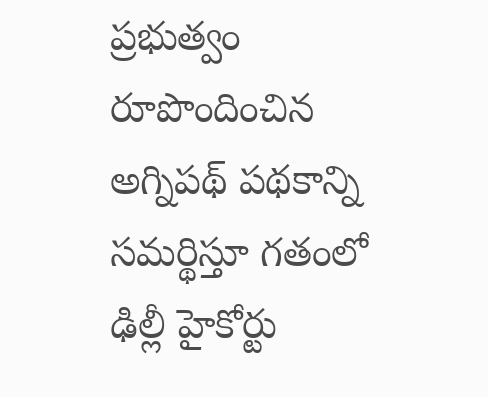ప్రభుత్వం రూపొందించిన అగ్నిపథ్ పథకాన్ని సమర్థిస్తూ గతంలో ఢిల్లీ హైకోర్టు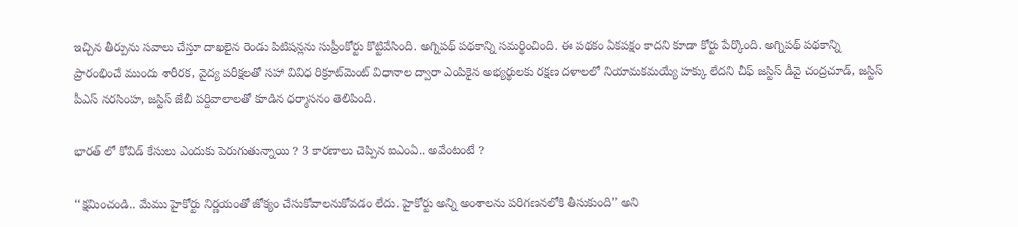ఇచ్చిన తీర్పును సవాలు చేస్తూ దాఖలైన రెండు పిటిషన్లను సుప్రీంకోర్టు కొట్టివేసింది. అగ్నిపథ్ పథకాన్ని సమర్థించింది. ఈ పథకం ఏకపక్షం కాదని కూడా కోర్టు పేర్కొంది. అగ్నిపథ్ పథకాన్ని ప్రారంభించే ముందు శారీరక, వైద్య పరీక్షలతో సహా వివిధ రిక్రూట్‌మెంట్ విధానాల ద్వారా ఎంపికైన అభ్యర్థులకు రక్షణ దళాలలో నియామకమయ్యే హక్కు లేదని చీఫ్ జస్టిస్ డీవై చంద్రచూడ్, జస్టిస్ పీఎస్ నరసింహ, జస్టిస్ జేబీ పర్దివాలాలతో కూడిన ధర్మాసనం తెలిపింది.

భారత్ లో కోవిడ్ కేసులు ఎందుకు పెరుగుతున్నాయి ? 3 కారణాలు చెప్పిన ఐఎంఏ.. అవేంటంటే ?

‘‘క్షమించండి.. మేము హైకోర్టు నిర్ణయంతో జోక్యం చేసుకోవాలనుకోవడం లేదు. హైకోర్టు అన్ని అంశాలను పరిగణనలోకి తీసుకుంది’’ అని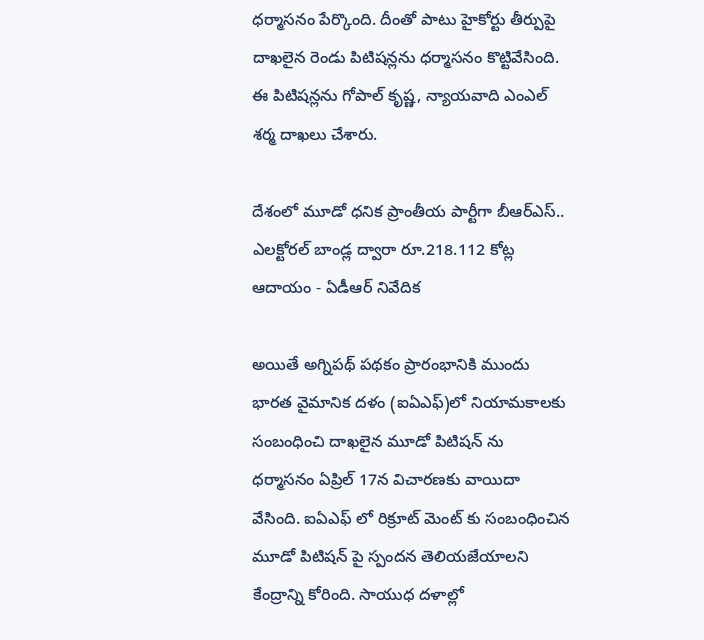ధర్మాసనం పేర్కొంది. దీంతో పాటు హైకోర్టు తీర్పుపై దాఖలైన రెండు పిటిషన్లను ధర్మాసనం కొట్టివేసింది. ఈ పిటిషన్లను గోపాల్ కృష్ణ, న్యాయవాది ఎంఎల్ శర్మ దాఖలు చేశారు.

దేశంలో మూడో ధనిక ప్రాంతీయ పార్టీగా బీఆర్ఎస్.. ఎలక్టోరల్ బాండ్ల ద్వారా రూ.218.112 కోట్ల ఆదాయం - ఏడీఆర్ నివేదిక

అయితే అగ్నిపథ్ పథకం ప్రారంభానికి ముందు భారత వైమానిక దళం (ఐఏఎఫ్)లో నియామకాలకు సంబంధించి దాఖలైన మూడో పిటిషన్ ను ధర్మాసనం ఏప్రిల్ 17న విచారణకు వాయిదా వేసింది. ఐఏఎఫ్ లో రిక్రూట్ మెంట్ కు సంబంధించిన మూడో పిటిషన్ పై స్పందన తెలియజేయాలని కేంద్రాన్ని కోరింది. సాయుధ దళాల్లో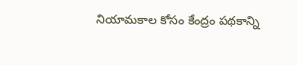నియామకాల కోసం కేంద్రం పథకాన్ని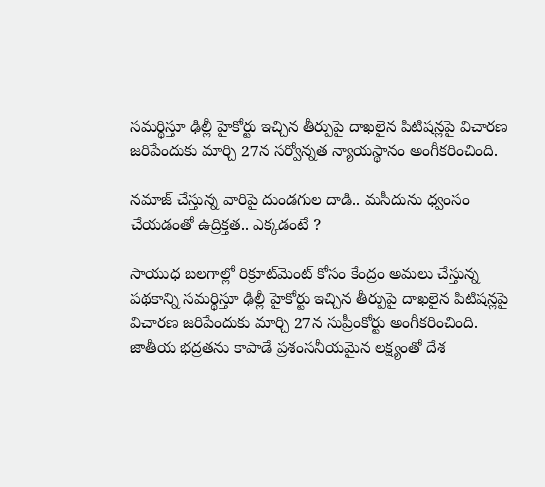సమర్థిస్తూ ఢిల్లీ హైకోర్టు ఇచ్చిన తీర్పుపై దాఖలైన పిటిషన్లపై విచారణ జరిపేందుకు మార్చి 27న సర్వోన్నత న్యాయస్థానం అంగీకరించింది.

నమాజ్ చేస్తున్న వారిపై దుండగుల దాడి.. మసీదును ధ్వంసం చేయడంతో ఉద్రిక్తత.. ఎక్కడంటే ?

సాయుధ బలగాల్లో రిక్రూట్‌మెంట్ కోసం కేంద్రం అమలు చేస్తున్న పథకాన్ని సమర్థిస్తూ ఢిల్లీ హైకోర్టు ఇచ్చిన తీర్పుపై దాఖలైన పిటిషన్లపై విచారణ జరిపేందుకు మార్చి 27న సుప్రీంకోర్టు అంగీకరించింది. జాతీయ భద్రతను కాపాడే ప్రశంసనీయమైన లక్ష్యంతో దేశ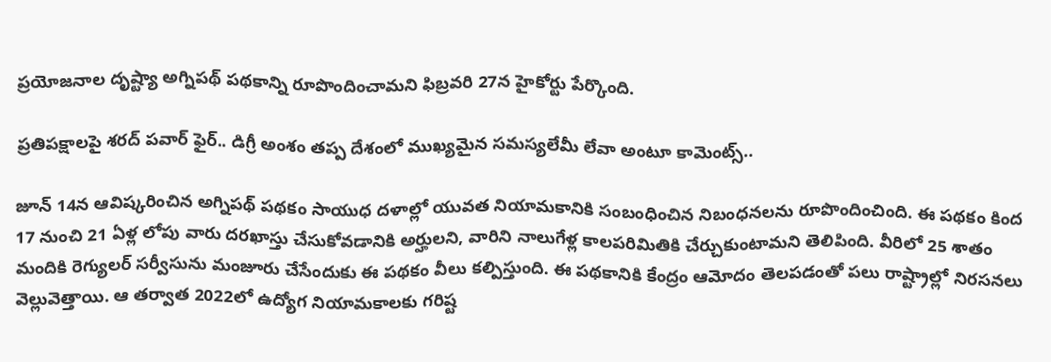ప్రయోజనాల దృష్ట్యా అగ్నిపథ్ పథకాన్ని రూపొందించామని ఫిబ్రవరి 27న హైకోర్టు పేర్కొంది.

ప్రతిపక్షాలపై శరద్ పవార్ ఫైర్.. డిగ్రీ అంశం తప్ప దేశంలో ముఖ్యమైన సమస్యలేమీ లేవా అంటూ కామెంట్స్..

జూన్ 14న ఆవిష్కరించిన అగ్నిపథ్ పథకం సాయుధ దళాల్లో యువత నియామకానికి సంబంధించిన నిబంధనలను రూపొందించింది. ఈ పథకం కింద 17 నుంచి 21 ఏళ్ల లోపు వారు దరఖాస్తు చేసుకోవడానికి అర్హులని, వారిని నాలుగేళ్ల కాలపరిమితికి చేర్చుకుంటామని తెలిపింది. వీరిలో 25 శాతం మందికి రెగ్యులర్ సర్వీసును మంజూరు చేసేందుకు ఈ పథకం వీలు కల్పిస్తుంది. ఈ పథకానికి కేంద్రం ఆమోదం తెలపడంతో పలు రాష్ట్రాల్లో నిరసనలు వెల్లువెత్తాయి. ఆ తర్వాత 2022లో ఉద్యోగ నియామకాలకు గరిష్ట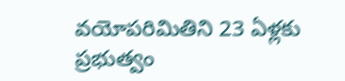వయోపరిమితిని 23 ఏళ్లకు ప్రభుత్వం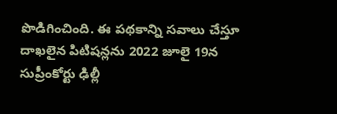పొడిగించింది. ఈ పథకాన్ని సవాలు చేస్తూ దాఖలైన పిటిషన్లను 2022 జూలై 19న సుప్రీంకోర్టు ఢిల్లీ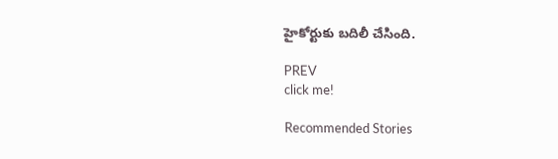హైకోర్టుకు బదిలీ చేసింది.

PREV
click me!

Recommended Stories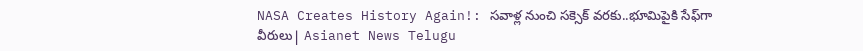NASA Creates History Again!: సవాళ్ల నుంచి సక్సెక్ వరకు..భూమిపైకి సేఫ్‍గా వీరులు| Asianet News Telugu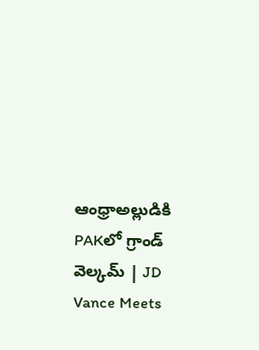ఆంధ్రాఅల్లుడికి PAKలో గ్రాండ్‌ వెల్కమ్‌ | JD Vance Meets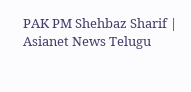PAK PM Shehbaz Sharif | Asianet News Telugu